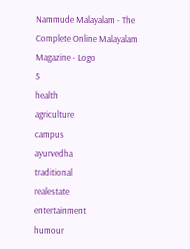Nammude Malayalam - The Complete Online Malayalam Magazine - Logo
5
health
agriculture
campus
ayurvedha
traditional
realestate
entertainment
humour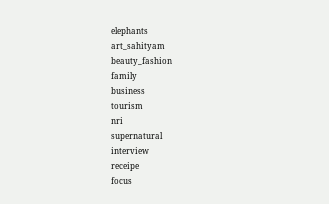elephants
art_sahityam
beauty_fashion
family
business
tourism
nri
supernatural
interview
receipe
focus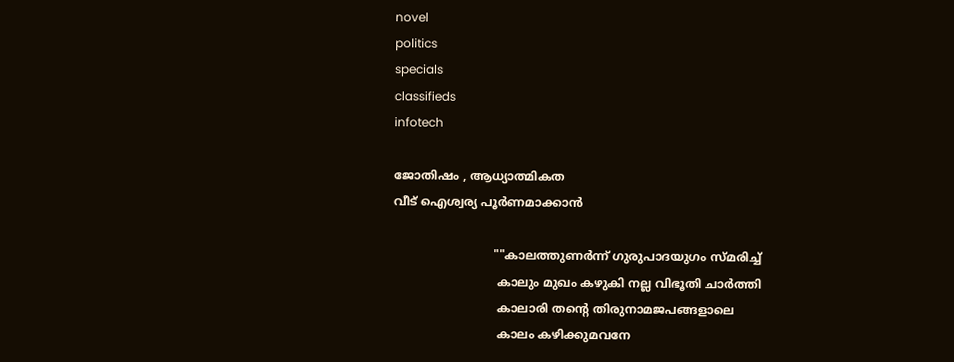novel
politics
specials
classifieds
infotech

ജോതിഷം , ആധ്യാത്മികത
വീട് ഐശ്വര്യ പൂര്‍ണമാക്കാന്‍

                           ""കാലത്തുണര്‍ന്ന് ഗുരുപാദയുഗം സ്മരിച്ച്
                            കാലും മുഖം കഴുകി നല്ല വിഭൂതി ചാര്‍ത്തി
                            കാലാരി തന്റെ തിരുനാമജപങ്ങളാലെ
                            കാലം കഴിക്കുമവനേ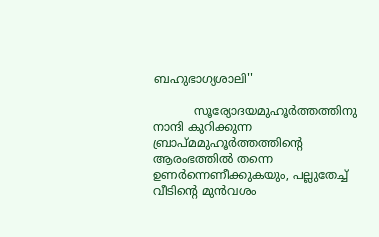ബഹുഭാഗ്യശാലി''

           സൂര്യോദയമുഹൂര്‍ത്തത്തിനു നാന്ദി കുറിക്കുന്ന ബ്രാപ്മമുഹൂര്‍ത്തത്തിന്റെ ആരംഭത്തില്‍ തന്നെ ഉണര്‍ന്നെണീക്കുകയും, പല്ലുതേച്ച് വീടിന്റെ മുന്‍വശം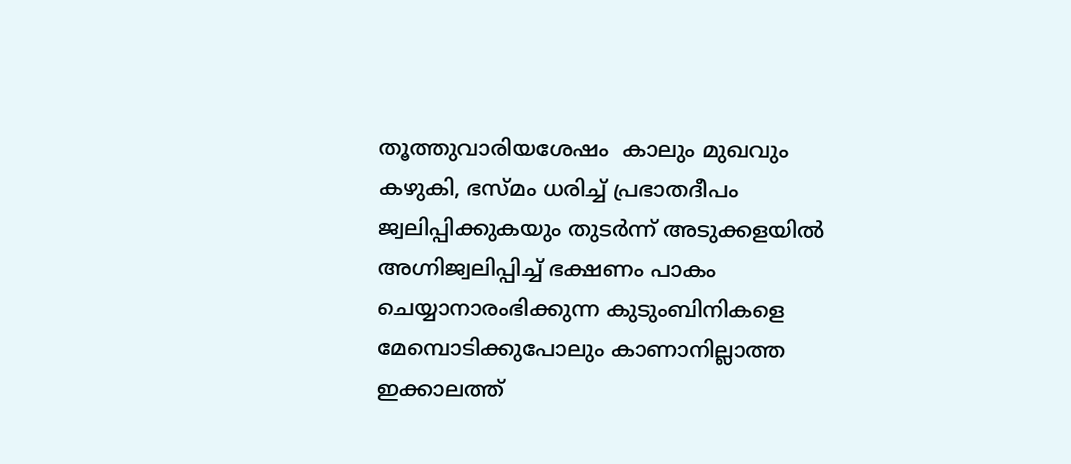തൂത്തുവാരിയശേഷം  കാലും മുഖവും കഴുകി, ഭസ്മം ധരിച്ച് പ്രഭാതദീപം ജ്വലിപ്പിക്കുകയും തുടര്‍ന്ന് അടുക്കളയില്‍ അഗ്നിജ്വലിപ്പിച്ച് ഭക്ഷണം പാകം ചെയ്യാനാരംഭിക്കുന്ന കുടുംബിനികളെ മേമ്പൊടിക്കുപോലും കാണാനില്ലാത്ത ഇക്കാലത്ത്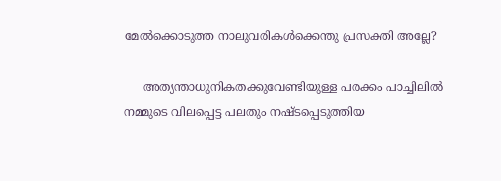മേല്‍ക്കൊടുത്ത നാലുവരികള്‍ക്കെന്തു പ്രസക്തി അല്ലേ?

     അത്യന്താധുനികതക്കുവേണ്ടിയുള്ള പരക്കം പാച്ചിലില്‍ നമ്മുടെ വിലപ്പെട്ട പലതും നഷ്ടപ്പെടുത്തിയ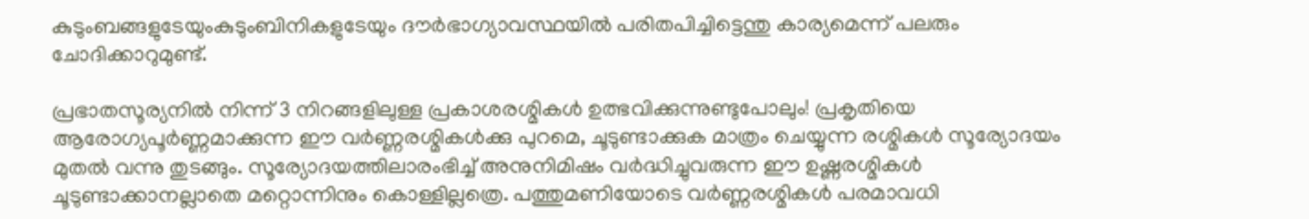കുടുംബങ്ങളുടേയുംകുടുംബിനികളുടേയും ദൗര്‍ഭാഗ്യാവസ്ഥയില്‍ പരിതപിച്ചിട്ടെന്തു കാര്യമെന്ന് പലരും ചോദിക്കാറുമുണ്ട്.

പ്രഭാതസൂര്യനില്‍ നിന്ന് 3 നിറങ്ങളിലുള്ള പ്രകാശരശ്മികള്‍ ഉത്ഭവിക്കുന്നുണ്ടുപോലും! പ്രകൃതിയെ ആരോഗ്യപൂര്‍ണ്ണമാക്കുന്ന ഈ വര്‍ണ്ണരശ്മികള്‍ക്കു പുറമെ, ചൂടുണ്ടാക്കുക മാത്രം ചെയ്യുന്ന രശ്മികള്‍ സൂര്യോദയം മുതല്‍ വന്നു തുടങ്ങും. സൂര്യോദയത്തിലാരംഭിച്ച് അനുനിമിഷം വര്‍ദ്ധിച്ചുവരുന്ന ഈ ഉഷ്ണരശ്മികള്‍ ചൂടുണ്ടാക്കാനല്ലാതെ മറ്റൊന്നിനും കൊള്ളില്ലത്രെ. പത്തുമണിയോടെ വര്‍ണ്ണരശ്മികള്‍ പരമാവധി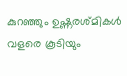കുറഞ്ഞും ഉഷ്ണരശ്മികള്‍ വളരെ കൂടിയും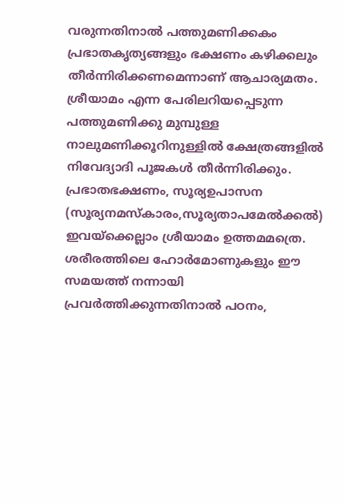വരുന്നതിനാല്‍ പത്തുമണിക്കകം പ്രഭാതകൃത്യങ്ങളും ഭക്ഷണം കഴിക്കലും തീര്‍ന്നിരിക്കണമെന്നാണ് ആചാര്യമതം. ശ്രീയാമം എന്ന പേരിലറിയപ്പെടുന്ന പത്തുമണിക്കു മുമ്പുള്ള നാലുമണിക്കൂറിനുള്ളില്‍ ക്ഷേത്രങ്ങളില്‍ നിവേദ്യാദി പൂജകള്‍ തീര്‍ന്നിരിക്കും. പ്രഭാതഭക്ഷണം, സൂര്യഉപാസന (സൂര്യനമസ്കാരം,സൂര്യതാപമേല്‍ക്കല്‍) ഇവയ്ക്കെല്ലാം ശ്രീയാമം ഉത്തമമത്രെ. ശരീരത്തിലെ ഹോര്‍മോണുകളും ഈ സമയത്ത് നന്നായി പ്രവര്‍ത്തിക്കുന്നതിനാല്‍ പഠനം,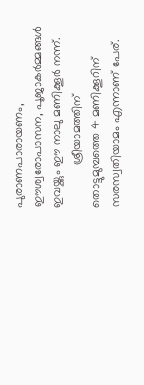പുരാണപാരായണം, ഈശ്വരോപാസന, പൂജാകര്‍മ്മങ്ങള്‍ ഇവയ്ക്കും ഈ നാലു മണിക്കൂര്‍ നന്ന്.
             ശ്രീയാമത്തിന് തൊട്ടുമുമ്പത്തെ 4 മണിക്കൂറിന് സരസ്വതിയാമം എന്നാണ് പേര്.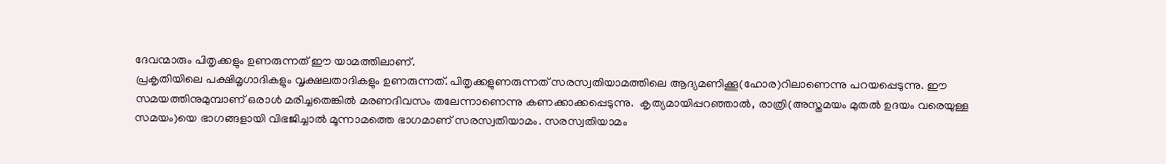ദേവന്മാരും പിതൃക്കളും ഉണരുന്നത് ഈ യാമത്തിലാണ്.
പ്രകൃതിയിലെ പക്ഷിമൃഗാദികളും വൃക്ഷലതാദികളും ഉണരുന്നത്. പിതൃക്കളുണരുന്നത് സരസ്വതിയാമത്തിലെ ആദ്യമണിക്കൂ(ഹോര)റിലാണെന്നു പറയപ്പെടുന്നു. ഈ സമയത്തിനുമുമ്പാണ് ഒരാള്‍ മരിച്ചതെങ്കില്‍ മരണദിവസം തലേന്നാണെന്നു കണക്കാക്കപ്പെടുന്നു.  കൃത്യമായിപ്പറഞ്ഞാല്‍, രാത്രി(അസ്തമയം മുതല്‍ ഉദയം വരെയുള്ള സമയം)യെ ഭാഗങ്ങളായി വിഭജിച്ചാല്‍ മൂന്നാമത്തെ ഭാഗമാണ് സരസ്വതിയാമം. സരസ്വതിയാമം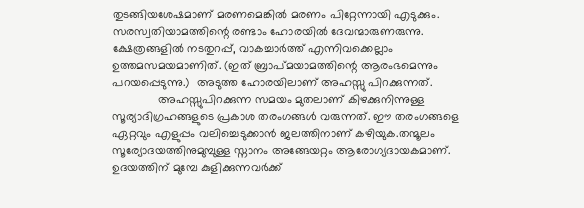തുടങ്ങിയശേഷമാണ് മരണമെങ്കില്‍ മരണം പിറ്റേന്നായി എടുക്കും. സരസ്വതിയാമത്തിന്റെ രണ്ടാം ഹോരയില്‍ ദേവന്മാരുണരുന്നു. ക്ഷേത്രങ്ങളില്‍ നടതുറപ്പ്, വാകച്ചാര്‍ത്ത് എന്നിവക്കെല്ലാം ഉത്തമസമയമാണിത്. (ഇത് ബ്രാപ്മയാമത്തിന്റെ ആരംഭമെന്നും പറയപ്പെടുന്നു.)  അടുത്ത ഹോരയിലാണ് അഹസ്സു പിറക്കുന്നത്.
              അഹസ്സുപിറക്കുന്ന സമയം മുതലാണ് കിഴക്കുനിന്നുള്ള സൂര്യാദിഗ്രഹങ്ങളുടെ പ്രകാശ തരംഗങ്ങള്‍ വരുന്നത്. ഈ തരംഗങ്ങളെ ഏറ്റവും എളുപ്പം വലിച്ചെടുക്കാന്‍ ജലത്തിനാണ് കഴിയുക.തന്മൂലം സൂര്യോദയത്തിനുമുമ്പുള്ള സ്നാനം അങ്ങേയറ്റം ആരോഗ്യദായകമാണ്. ഉദയത്തിന് മുമ്പേ കുളിക്കുന്നവര്‍ക്ക്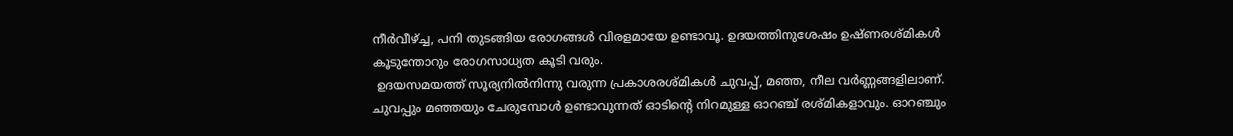നീര്‍വീഴ്ച്ച, പനി തുടങ്ങിയ രോഗങ്ങള്‍ വിരളമായേ ഉണ്ടാവൂ. ഉദയത്തിനുശേഷം ഉഷ്ണരശ്മികള്‍ കൂടുന്തോറും രോഗസാധ്യത കൂടി വരും.
 ഉദയസമയത്ത് സൂര്യനില്‍നിന്നു വരുന്ന പ്രകാശരശ്മികള്‍ ചുവപ്പ്, മഞ്ഞ, നീല വര്‍ണ്ണങ്ങളിലാണ്. ചുവപ്പും മഞ്ഞയും ചേരുമ്പോള്‍ ഉണ്ടാവുന്നത് ഓടിന്റെ നിറമുള്ള ഓറഞ്ച് രശ്മികളാവും. ഓറഞ്ചും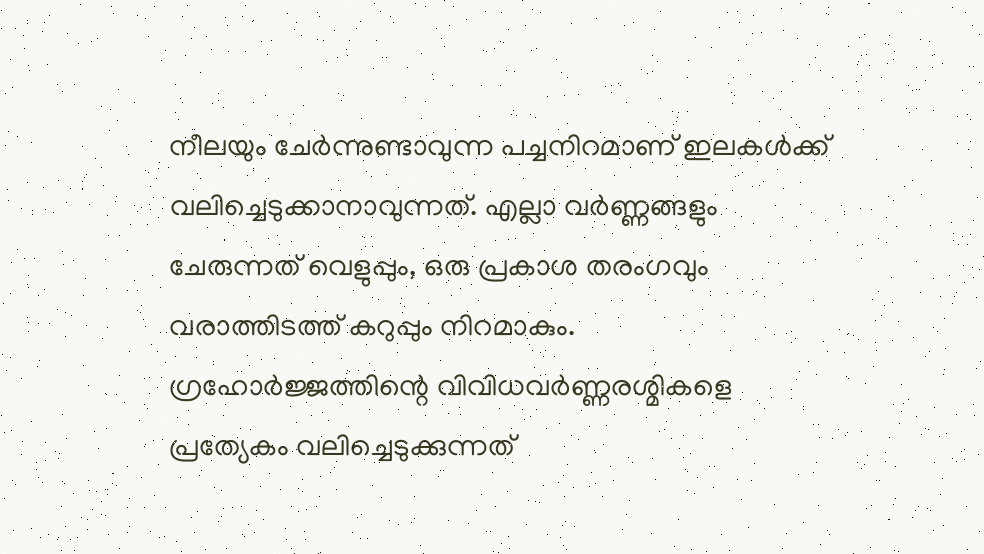നീലയും ചേര്‍ന്നുണ്ടാവുന്ന പച്ചനിറമാണ് ഇലകള്‍ക്ക് വലിച്ചെടുക്കാനാവുന്നത്. എല്ലാ വര്‍ണ്ണങ്ങളും ചേരുന്നത് വെളുപ്പും, ഒരു പ്രകാശ തരംഗവും വരാത്തിടത്ത് കറുപ്പും നിറമാകും. ഗ്രഹോര്‍ജ്ജത്തിന്റെ വിവിധവര്‍ണ്ണരശ്മികളെ പ്രത്യേകം വലിച്ചെടുക്കുന്നത്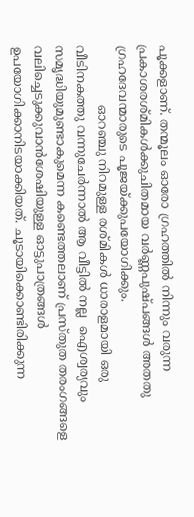പൂക്കളാണ്. തന്മൂലം ഓരോ ഗ്രഹത്തില്‍ നിന്നും വരുന്ന പ്രകാശരശ്മികള്‍ക്കുചിതമായ വര്‍ണ്ണപുഷ്പങ്ങള്‍ അതതു ഗ്രഹദേവന്മാരുടെ പൂജയ്ക്കുപയോഗിക്കും.
               ഓറഞ്ചു നിറമുള്ള രശ്മികള്‍ ധാരാളമായി ഒരു വീടിനകത്തു വന്നുചേര്‍ന്നാല്‍ ആ വീട്ടില്‍ നല്ല  ഐശ്വര്യവും സമൃദ്ധിയുമുണ്ടാകുമെന്ന കണ്ടെത്തലാണ് പ്രസ്തുത തരംഗങ്ങളെ വലിച്ചെടുക്കുവാന്‍ശേഷിയുള്ള ഓട്ടുപാത്രങ്ങള്‍ ഉപയോഗിക്കാനിടയാക്കിയത്. ചൂടായിക്കൊണ്ടിരിക്കുന്ന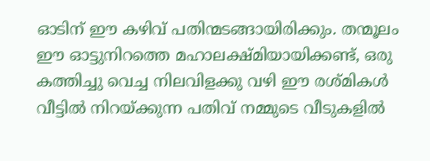ഓടിന് ഈ കഴിവ് പതിന്മടങ്ങായിരിക്കും. തന്മൂലം ഈ ഓട്ടുനിറത്തെ മഹാലക്ഷ്മിയായിക്കണ്ട്, ഒരു കത്തിച്ചു വെച്ച നിലവിളക്കു വഴി ഈ രശ്മികള്‍ വീട്ടില്‍ നിറയ്ക്കുന്ന പതിവ് നമ്മുടെ വീടുകളില്‍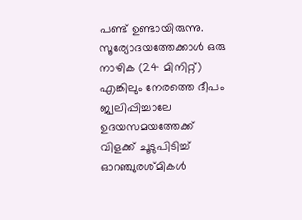പണ്ട് ഉണ്ടായിരുന്നു. സൂര്യോദയത്തേക്കാള്‍ ഒരു നാഴിക (24 മിനിറ്റ്) എങ്കിലും നേരത്തെ ദീപം ജ്വലിപ്പിച്ചാലേ ഉദയസമയത്തേക്ക് വിളക്ക് ചൂടുപിടിച്ച്  ഓറഞ്ചുരശ്മികള്‍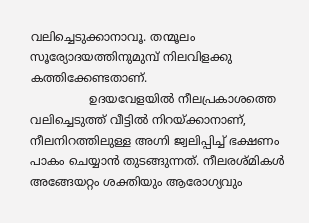വലിച്ചെടുക്കാനാവൂ. തന്മൂലം സൂര്യോദയത്തിനുമുമ്പ് നിലവിളക്കു കത്തിക്കേണ്ടതാണ്.
                ഉദയവേളയില്‍ നീലപ്രകാശത്തെ വലിച്ചെടുത്ത് വീട്ടില്‍ നിറയ്ക്കാനാണ്, നീലനിറത്തിലുള്ള അഗ്നി ജ്വലിപ്പിച്ച് ഭക്ഷണം പാകം ചെയ്യാന്‍ തുടങ്ങുന്നത്. നീലരശ്മികള്‍ അങ്ങേയറ്റം ശക്തിയും ആരോഗ്യവും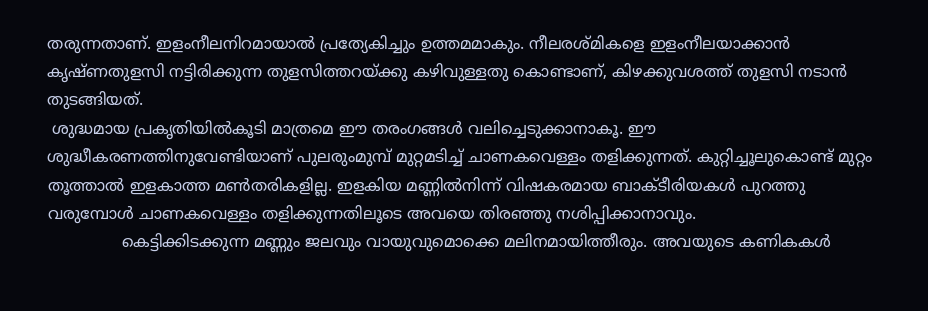തരുന്നതാണ്. ഇളംനീലനിറമായാല്‍ പ്രത്യേകിച്ചും ഉത്തമമാകും. നീലരശ്മികളെ ഇളംനീലയാക്കാന്‍ കൃഷ്ണതുളസി നട്ടിരിക്കുന്ന തുളസിത്തറയ്ക്കു കഴിവുള്ളതു കൊണ്ടാണ്, കിഴക്കുവശത്ത് തുളസി നടാന്‍ തുടങ്ങിയത്.
 ശുദ്ധമായ പ്രകൃതിയില്‍കൂടി മാത്രമെ ഈ തരംഗങ്ങള്‍ വലിച്ചെടുക്കാനാകൂ. ഈ ശുദ്ധീകരണത്തിനുവേണ്ടിയാണ് പുലരുംമുമ്പ് മുറ്റമടിച്ച് ചാണകവെള്ളം തളിക്കുന്നത്. കുറ്റിച്ചൂലുകൊണ്ട് മുറ്റം തൂത്താല്‍ ഇളകാത്ത മണ്‍തരികളില്ല. ഇളകിയ മണ്ണില്‍നിന്ന് വിഷകരമായ ബാക്ടീരിയകള്‍ പുറത്തു വരുമ്പോള്‍ ചാണകവെള്ളം തളിക്കുന്നതിലൂടെ അവയെ തിരഞ്ഞു നശിപ്പിക്കാനാവും.
               കെട്ടിക്കിടക്കുന്ന മണ്ണും ജലവും വായുവുമൊക്കെ മലിനമായിത്തീരും. അവയുടെ കണികകള്‍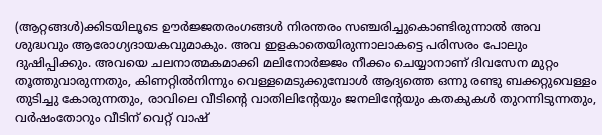(ആറ്റങ്ങള്‍)ക്കിടയിലൂടെ ഊര്‍ജ്ജതരംഗങ്ങള്‍ നിരന്തരം സഞ്ചരിച്ചുകൊണ്ടിരുന്നാല്‍ അവ ശുദ്ധവും ആരോഗ്യദായകവുമാകും. അവ ഇളകാതെയിരുന്നാലാകട്ടെ പരിസരം പോലും ദുഷിപ്പിക്കും. അവയെ ചലനാത്മകമാക്കി മലിനോര്‍ജ്ജം നീക്കം ചെയ്യാനാണ് ദിവസേന മുറ്റം തൂത്തുവാരുന്നതും, കിണറ്റില്‍നിന്നും വെള്ളമെടുക്കുമ്പോള്‍ ആദ്യത്തെ ഒന്നു രണ്ടു ബക്കറ്റുവെള്ളം തുടിച്ചു കോരുന്നതും, രാവിലെ വീടിന്റെ വാതിലിന്റേയും ജനലിന്റേയും കതകുകള്‍ തുറന്നിടുന്നതും, വര്‍ഷംതോറും വീടിന് വെറ്റ് വാഷ്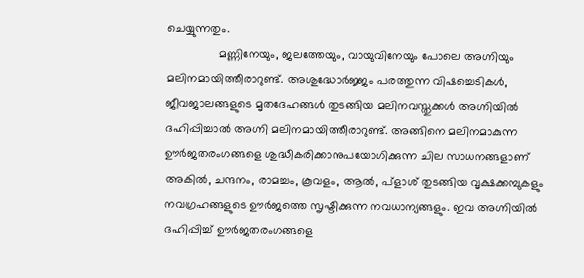ചെയ്യുന്നതും.
                മണ്ണിനേയും, ജലത്തേയും, വായുവിനേയും പോലെ അഗ്നിയും മലിനമായിത്തീരാറുണ്ട്. അശുദ്ധോര്‍ജ്ജം പരത്തുന്ന വിഷച്ചെടികള്‍, ജീവജാലങ്ങളുടെ മൃതദേഹങ്ങള്‍ തുടങ്ങിയ മലിനവസ്തുക്കള്‍ അഗ്നിയില്‍ ദഹിപ്പിച്ചാല്‍ അഗ്നി മലിനമായിത്തീരാറുണ്ട്. അങ്ങിനെ മലിനമാകുന്ന ഊര്‍ജതരംഗങ്ങളെ ശുദ്ധീകരിക്കാനുപയോഗിക്കുന്ന ചില സാധനങ്ങളാണ് അകില്‍, ചന്ദനം, രാമച്ചം, കൂവളം, ആല്‍, പ്ളാശ് തുടങ്ങിയ വൃക്ഷക്കമ്പുകളും നവഗ്രഹങ്ങളുടെ ഊര്‍ജത്തെ സൃഷ്ടിക്കുന്ന നവധാന്യങ്ങളും. ഇവ അഗ്നിയില്‍ ദഹിപ്പിച്ച് ഊര്‍ജതരംഗങ്ങളെ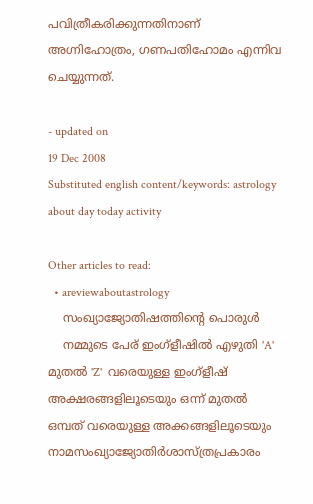പവിത്രീകരിക്കുന്നതിനാണ് അഗ്നിഹോത്രം, ഗണപതിഹോമം എന്നിവ ചെയ്യുന്നത്.

- updated on
19 Dec 2008
Substituted english content/keywords: astrology about day today activity

Other articles to read:
  • areviewaboutastrology
    സംഖ്യാജ്യോതിഷത്തിന്റെ പൊരുള്‍
    നമ്മുടെ പേര് ഇംഗ്ളീഷില്‍ എഴുതി 'A' മുതല്‍ 'Z'  വരെയുള്ള ഇംഗ്ളീഷ് അക്ഷരങ്ങളിലൂടെയും ഒന്ന് മുതല്‍ ഒമ്പത് വരെയുള്ള അക്കങ്ങളിലൂടെയും നാമസംഖ്യാജ്യോതിര്‍ശാസ്ത്രപ്രകാരം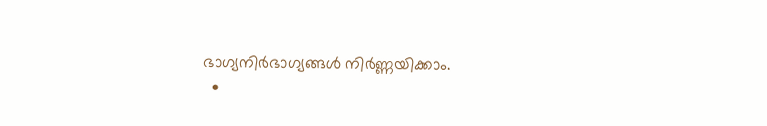ഭാഗ്യനിര്‍ഭാഗ്യങ്ങള്‍ നിര്‍ണ്ണയിക്കാം.
  •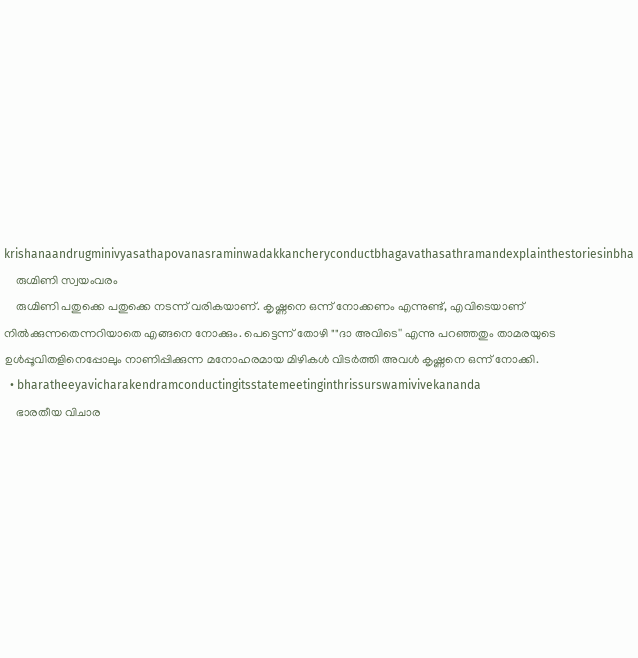krishanaandrugminivyasathapovanasraminwadakkancheryconductbhagavathasathramandexplainthestoriesinbha
    രുഗ്മിണി സ്വയംവരം
    രുഗ്മിണി പതുക്കെ പതുക്കെ നടന്ന് വരികയാണ്. കൃഷ്ണനെ ഒന്ന് നോക്കണം എന്നുണ്ട്, എവിടെയാണ് നില്‍ക്കുന്നതെന്നറിയാതെ എങ്ങനെ നോക്കും. പെട്ടെന്ന് തോഴി ""ദാ അവിടെ'' എന്നു പറഞ്ഞതും താമരയുടെ ഉള്‍പ്പൂവിതളിനെപ്പോലും നാണിപ്പിക്കുന്ന മനോഹരമായ മിഴികള്‍ വിടര്‍ത്തി അവള്‍ കൃഷ്ണനെ ഒന്ന് നോക്കി.
  • bharatheeyavicharakendramconductingitsstatemeetinginthrissurswamivivekananda
    ഭാരതീയ വിചാര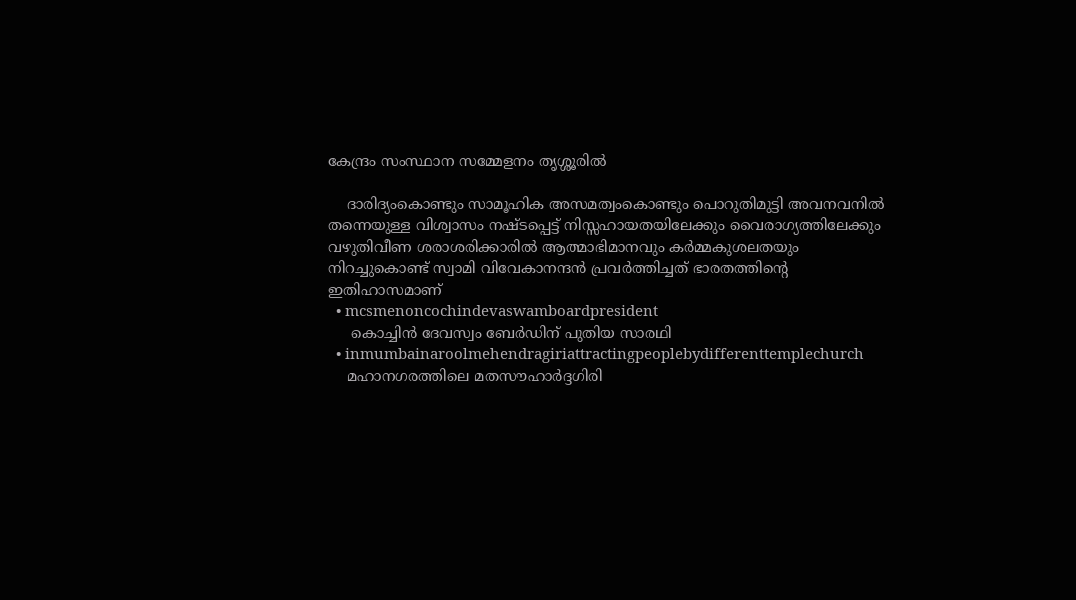കേന്ദ്രം സംസ്ഥാന സമ്മേളനം തൃശ്ശൂരില്‍

    ദാരിദ്യംകൊണ്ടും സാമൂഹിക അസമത്വംകൊണ്ടും പൊറുതിമുട്ടി അവനവനില്‍ തന്നെയുള്ള വിശ്വാസം നഷ്ടപ്പെട്ട് നിസ്സഹായതയിലേക്കും വൈരാഗ്യത്തിലേക്കും വഴുതിവീണ ശരാശരിക്കാരില്‍ ആത്മാഭിമാനവും കര്‍മ്മകുശലതയും നിറച്ചുകൊണ്ട് സ്വാമി വിവേകാനന്ദന്‍ പ്രവര്‍ത്തിച്ചത് ഭാരതത്തിന്റെ ഇതിഹാസമാണ്
  • mcsmenoncochindevaswamboardpresident
     കൊച്ചിന്‍ ദേവസ്വം ബേര്‍ഡിന് പുതിയ സാരഥി
  • inmumbainaroolmehendragiriattractingpeoplebydifferenttemplechurch
    മഹാനഗരത്തിലെ മതസൗഹാര്‍ദ്ദഗിരി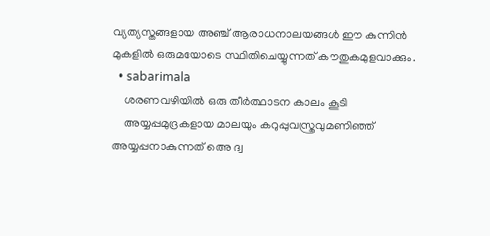വ്യത്യസ്തങ്ങളായ അഞ്ച് ആരാധനാലയങ്ങള്‍ ഈ കുന്നിന്‍ മുകളില്‍ ഒരുമയോടെ സ്ഥിതിചെയ്യുന്നത് കൗതുകമുളവാക്കും.
  • sabarimala
    ശരണവഴിയില്‍ ഒരു തീര്‍ത്ഥാടന കാലം കൂടി
    അയ്യപ്പമുദ്രകളായ മാലയും കറുപ്പുവസ്ത്രവുമണിഞ്ഞ് അയ്യപ്പനാകുന്നത് അെ ദ്വ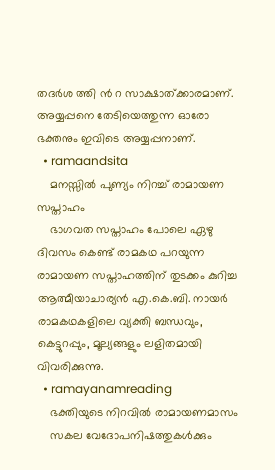തദര്‍ശ ത്തി ന്‍ റ സാക്ഷാത്ക്കാരമാണ്. അയ്യപ്പനെ തേടിയെത്തുന്ന ഓരോ ഭക്തനും ഇവിടെ അയ്യപ്പനാണ്.
  • ramaandsita
    മനസ്സില്‍ പുണ്യം നിറച്ച് രാമായണ സപ്താഹം
    ഭാഗവത സപ്താഹം പോലെ ഏഴു ദിവസം കെണ്ട് രാമകഥ പറയുന്ന രാമായണ സപ്താഹത്തിന് തുടക്കം കുറിച്ച ആത്മീയാചാര്യന്‍ എ.കെ.ബി. നായര്‍ രാമകഥകളിലെ വ്യക്തി ബന്ധവും, കെട്ടുറപ്പും, മൂല്യങ്ങളും ലളിതമായി വിവരിക്കുന്നു.
  • ramayanamreading
    ഭക്തിയുടെ നിറവില്‍ രാമായണമാസം
    സകല വേദോപനിഷത്തുകള്‍ക്കും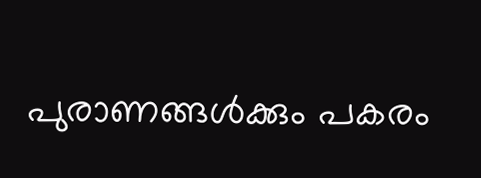പുരാണങ്ങള്‍ക്കും പകരം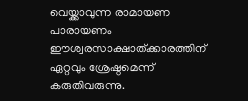വെയ്ക്കാവുന്ന രാമായണ പാരായണം ഈശ്വരസാക്ഷാത്ക്കാരത്തിന് ഏറ്റവും ശ്രേഷ്ഠമെന്ന് കരുതിവരുന്നു.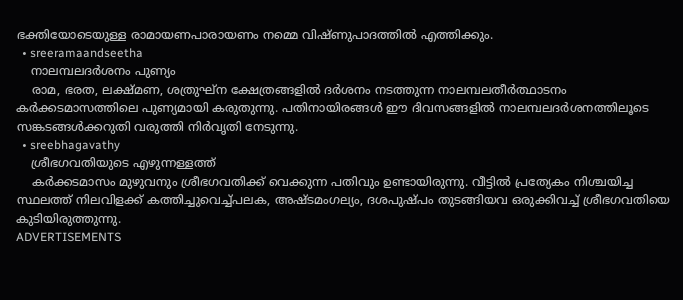ഭക്തിയോടെയുള്ള രാമായണപാരായണം നമ്മെ വിഷ്ണുപാദത്തില്‍ എത്തിക്കും.
  • sreeramaandseetha
    നാലമ്പലദര്‍ശനം പുണ്യം
    രാമ, ഭരത, ലക്ഷ്മണ, ശത്രുഘ്ന ക്ഷേത്രങ്ങളില്‍ ദര്‍ശനം നടത്തുന്ന നാലമ്പലതീര്‍ത്ഥാടനം കര്‍ക്കടമാസത്തിലെ പുണ്യമായി കരുതുന്നു. പതിനായിരങ്ങള്‍ ഈ ദിവസങ്ങളില്‍ നാലമ്പലദര്‍ശനത്തിലൂടെ സങ്കടങ്ങള്‍ക്കറുതി വരുത്തി നിര്‍വൃതി നേടുന്നു.
  • sreebhagavathy
    ശ്രീഭഗവതിയുടെ എഴുന്നള്ളത്ത്
    കര്‍ക്കടമാസം മുഴുവനും ശ്രീഭഗവതിക്ക് വെക്കുന്ന പതിവും ഉണ്ടായിരുന്നു. വീട്ടില്‍ പ്രത്യേകം നിശ്ചയിച്ച സ്ഥലത്ത് നിലവിളക്ക് കത്തിച്ചുവെച്ച്പലക, അഷ്ടമംഗല്യം, ദശപുഷ്പം തുടങ്ങിയവ ഒരുക്കിവച്ച് ശ്രീഭഗവതിയെ കുടിയിരുത്തുന്നു.
ADVERTISEMENTS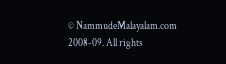© NammudeMalayalam.com 2008-09. All rights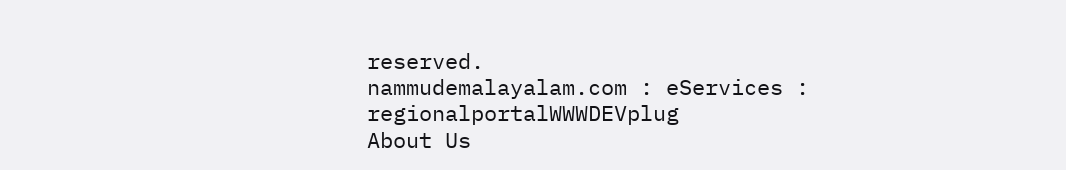reserved.
nammudemalayalam.com : eServices : regionalportalWWWDEVplug
About Us